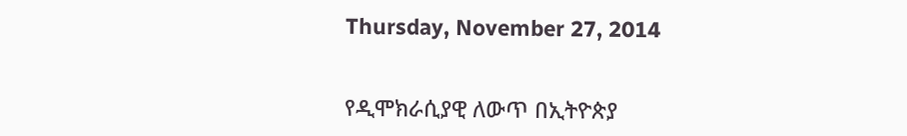Thursday, November 27, 2014


የዲሞክራሲያዊ ለውጥ በኢትዮጵያ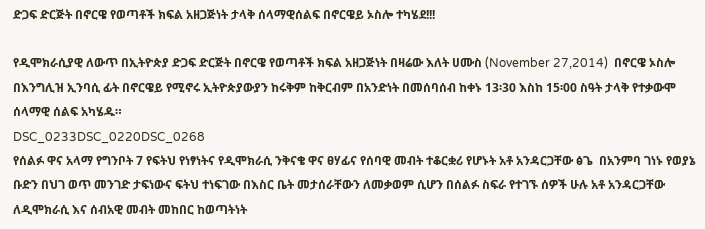ድጋፍ ድርጅት በኖርዌ የወጣቶች ክፍል አዘጋጅነት ታላቅ ሰላማዊሰልፍ በኖርዌይ ኦስሎ ተካሄደ!!!

የዲሞክራሲያዊ ለውጥ በኢትዮጵያ ድጋፍ ድርጅት በኖርዌ የወጣቶች ክፍል አዘጋጅነት በዛሬው እለት ሀሙስ (November 27,2014)  በኖርዌ ኦስሎ በእንግሊዝ ኢንባሲ ፊት በኖርዌይ የሚኖሩ ኢትዮጵያውያን ከሩቅም ከቅርብም በአንድነት በመሰባሰብ ከቀኑ 13፡30 እስከ 15፡00 ስዓት ታላቅ የተቃውሞ ሰላማዊ ሰልፍ አካሄዱ።
DSC_0233DSC_0220DSC_0268
የሰልፉ ዋና አላማ የግንቦት 7 የፍትህ የነፃነትና የዲሞክራሲ ንቅናቄ ዋና ፀሃፊና የሰባዊ መብት ተቆርቋሪ የሆኑት አቶ አንዳርጋቸው ፅጌ  በአንምባ ገነኑ የወያኔ ቡድን በህገ ወጥ መንገድ ታፍነውና ፍትህ ተነፍገው በእስር ቤት መታሰራቸውን ለመቃወም ሲሆን በሰልፉ ስፍራ የተገኙ ሰዎች ሁሉ አቶ አንዳርጋቸው ለዲሞክራሲ እና ሰብአዊ መብት መከበር ከወጣትነት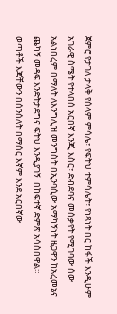ጀምሮ የታገለ ታላቅ የሰላም ምሳሌ፣ የፍትህ ተምሳሌት፣ የነጻነት በር ከፋች እንዲሁም አገራዊ ስሜት የተላበሰ አርበኛ እንጂ እስር፣ ድብደባና መሰቃየት የሚገባው ሰው አልነበረም በማለት ለእንግሊዝ መንግስት በኢንባሲው አማካኝነት ዜጋዋን ከአረመኔና ጨካኝ መዳፍ እንድትታደግና ፍትህ እንዲያገኝ  በከፍተኛ ድምጽ አሳስበዋል።
ወጣቶች እጃቸውን በሰንሰለት በማሰር እኛም እንደ አርበኛው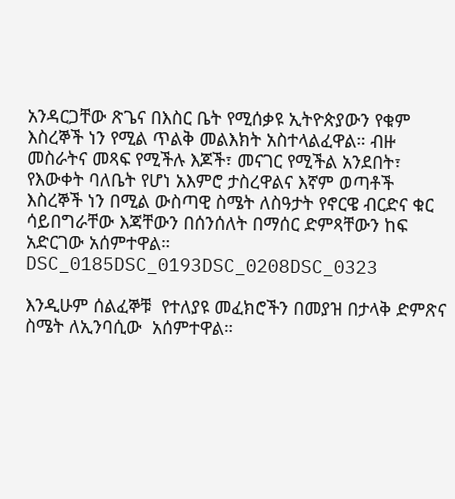አንዳርጋቸው ጽጌና በእስር ቤት የሚሰቃዩ ኢትዮጵያውን የቁም እስረኞች ነን የሚል ጥልቅ መልእክት አስተላልፈዋል። ብዙ መስራትና መጻፍ የሚችሉ እጆች፣ መናገር የሚችል አንደበት፣ የእውቀት ባለቤት የሆነ አእምሮ ታስረዋልና እኛም ወጣቶች እስረኞች ነን በሚል ውስጣዊ ስሜት ለስዓታት የኖርዌ ብርድና ቁር ሳይበግራቸው እጃቸውን በሰንሰለት በማሰር ድምጻቸውን ከፍ አድርገው አሰምተዋል።
DSC_0185DSC_0193DSC_0208DSC_0323

እንዲሁም ሰልፈኞቹ  የተለያዩ መፈክሮችን በመያዝ በታላቅ ድምጽና ስሜት ለኢንባሲው  አሰምተዋል።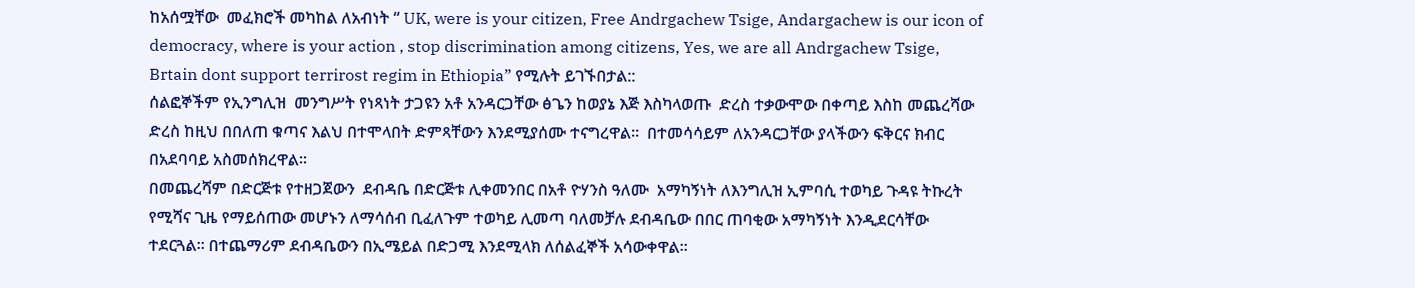ከአሰሟቸው  መፈክሮች መካከል ለአብነት “ UK, were is your citizen, Free Andrgachew Tsige, Andargachew is our icon of democracy, where is your action , stop discrimination among citizens, Yes, we are all Andrgachew Tsige, Brtain dont support terrirost regim in Ethiopia” የሚሉት ይገኙበታል::
ሰልፎኞችም የኢንግሊዝ  መንግሥት የነጻነት ታጋዩን አቶ አንዳርጋቸው ፅጌን ከወያኔ እጅ እስካላወጡ  ድረስ ተቃውሞው በቀጣይ እስከ መጨረሻው ድረስ ከዚህ በበለጠ ቁጣና እልህ በተሞላበት ድምጻቸውን እንደሚያሰሙ ተናግረዋል።  በተመሳሳይም ለአንዳርጋቸው ያላችውን ፍቅርና ክብር በአደባባይ አስመሰክረዋል።
በመጨረሻም በድርጅቱ የተዘጋጀውን  ደብዳቤ በድርጅቱ ሊቀመንበር በአቶ ዮሃንስ ዓለሙ  አማካኝነት ለእንግሊዝ ኢምባሲ ተወካይ ጉዳዩ ትኩረት የሚሻና ጊዜ የማይሰጠው መሆኑን ለማሳሰብ ቢፈለጉም ተወካይ ሊመጣ ባለመቻሉ ደብዳቤው በበር ጠባቂው አማካኝነት እንዲደርሳቸው ተደርጓል። በተጨማሪም ደብዳቤውን በኢሜይል በድጋሚ እንደሚላክ ለሰልፈኞች አሳውቀዋል።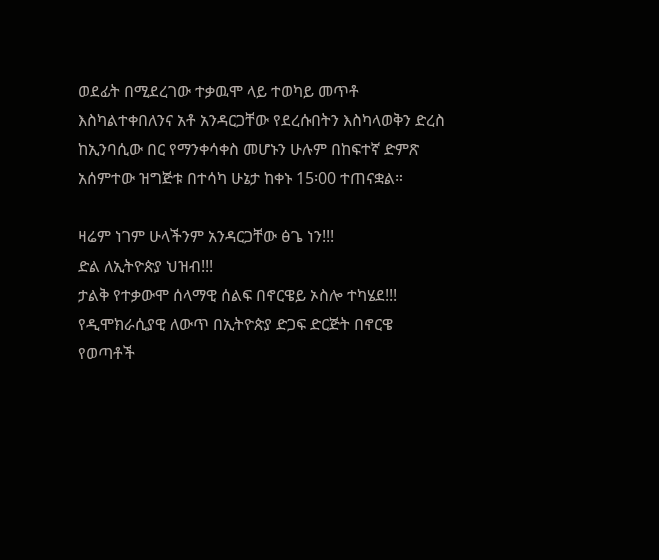ወደፊት በሚደረገው ተቃዉሞ ላይ ተወካይ መጥቶ እስካልተቀበለንና አቶ አንዳርጋቸው የደረሱበትን እስካላወቅን ድረስ ከኢንባሲው በር የማንቀሳቀስ መሆኑን ሁሉም በከፍተኛ ድምጽ አሰምተው ዝግጅቱ በተሳካ ሁኔታ ከቀኑ 15፡00 ተጠናቋል።

ዛሬም ነገም ሁላችንም አንዳርጋቸው ፅጌ ነን!!!
ድል ለኢትዮጵያ ህዝብ!!!
ታልቅ የተቃውሞ ሰላማዊ ሰልፍ በኖርዌይ ኦስሎ ተካሄደ!!!
የዲሞክራሲያዊ ለውጥ በኢትዮጵያ ድጋፍ ድርጅት በኖርዌ የወጣቶች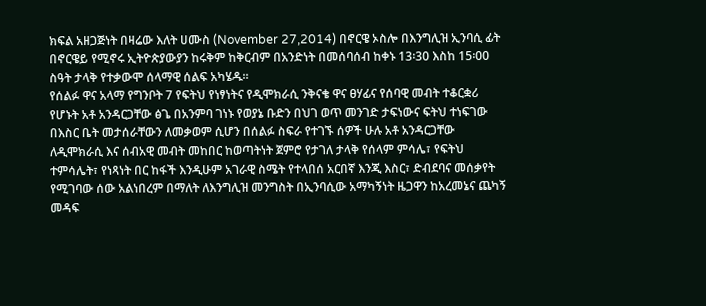ክፍል አዘጋጅነት በዛሬው እለት ሀሙስ (November 27,2014) በኖርዌ ኦስሎ በእንግሊዝ ኢንባሲ ፊት በኖርዌይ የሚኖሩ ኢትዮጵያውያን ከሩቅም ከቅርብም በአንድነት በመሰባሰብ ከቀኑ 13፡30 እስከ 15፡00 ስዓት ታላቅ የተቃውሞ ሰላማዊ ሰልፍ አካሄዱ።
የሰልፉ ዋና አላማ የግንቦት 7 የፍትህ የነፃነትና የዲሞክራሲ ንቅናቄ ዋና ፀሃፊና የሰባዊ መብት ተቆርቋሪ የሆኑት አቶ አንዳርጋቸው ፅጌ በአንምባ ገነኑ የወያኔ ቡድን በህገ ወጥ መንገድ ታፍነውና ፍትህ ተነፍገው በእስር ቤት መታሰራቸውን ለመቃወም ሲሆን በሰልፉ ስፍራ የተገኙ ሰዎች ሁሉ አቶ አንዳርጋቸው ለዲሞክራሲ እና ሰብአዊ መብት መከበር ከወጣትነት ጀምሮ የታገለ ታላቅ የሰላም ምሳሌ፣ የፍትህ ተምሳሌት፣ የነጻነት በር ከፋች እንዲሁም አገራዊ ስሜት የተላበሰ አርበኛ እንጂ እስር፣ ድብደባና መሰቃየት የሚገባው ሰው አልነበረም በማለት ለእንግሊዝ መንግስት በኢንባሲው አማካኝነት ዜጋዋን ከአረመኔና ጨካኝ መዳፍ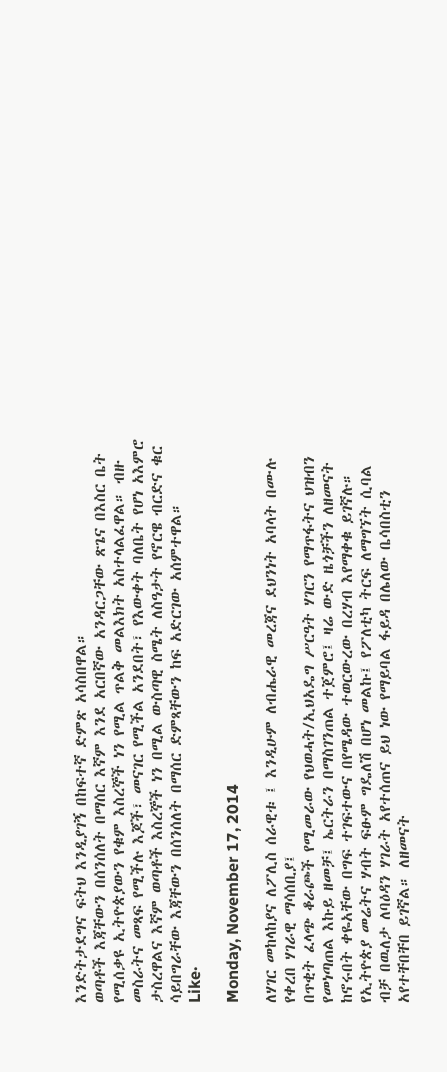እንድትታደግና ፍትህ እንዲያገኝ በከፍተኛ ድምጽ አሳስበዋል።
ወጣቶች እጃቸውን በሰንሰለት በማሰር እኛም እንደ አርበኛው አንዳርጋቸው ጽጌና በእስር ቤት የሚሰቃዩ ኢትዮጵያውን የቁም እስረኞች ነን የሚል ጥልቅ መልእክት አስተላልፈዋል። ብዙ መስራትና መጻፍ የሚችሉ እጆች፣ መናገር የሚችል አንደበት፣ የእውቀት ባለቤት የሆነ አእምሮ ታስረዋልና እኛም ወጣቶች እስረኞች ነን በሚል ውስጣዊ ስሜት ለስዓታት የኖርዌ ብርድና ቁር ሳይበግራቸው እጃቸውን በሰንሰለት በማሰር ድምጻቸውን ከፍ አድርገው አሰምተዋል።
Like·

Monday, November 17, 2014

ለሃገር መከላከያና ለፖሊስ ሰራዊቱ ፤ እንዲሁም ለብሔራዊ መረጃና ደህንነት አባላት በሙሉ የቀረበ ሃገራዊ ማሳሰቢያ፤
በጥቂት ፈላጭ ቆራጮች የሚመራው የህወሓት/ኢህአዴግ ሥርዓት ሃገርን የማጥፋትና ህዝብን የመነጣጠል እኩይ ዘመቻ፤ ኤርትራን በማስገንጠል ተጀምሮ፤ ዛሬ ውድ ዜጎቻችን ለዘመናት ከኖሩበት ቀዬአቸው በግፍ ተገፍተውና በየሜዳው ተወርውረው በረሃብ እየማቀቁ ይገኛሉ። የኢትዮጵያ መሬትና ሃብት ፍፁም ግዴለሽ በሆነ መልኩ፤ የፖለቲካ ትርፍ ለማግኘት ሲባል ብቻ በዉለታ ለባዕዳን ሃገራት አየተሰጠና ይህ ነው የማይባል ፋይዳ በሌለው ቤሳበስቲን አየተቸበቸበ ይገኛል። ለዘመናት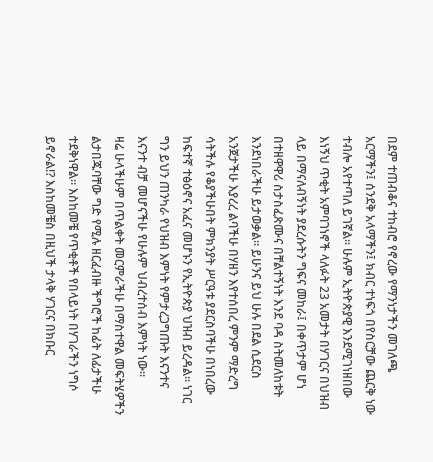በደም ተጠብቆና ተከብሮ የኖረው የማንነታችን መገለጫ አርማችን፤ ሰንደቅ አላማችን፤ ክብር ተነፍጎ በየስርቻው ጨርቅ ነው ተብሎ አየተጣለ ይገኛል። ሁሉም ኢትዮጵያዊ እንደሚገነዘበው እነኝህ ጥቂት አምባገነኖች ላለፉት 23 አመታት በሃገርና በህዝብ ላይ በማናለብኝነት ያደረሱትን ግፍና መከራ፤ በቀጥታም ሆነ በተዘዋዋሪ ስታስፈጽሙና በቸልተኝነት እንደ ባዳ ስትመለከቱት እንደነበራችሁ ይታወቃል። ይሁንና ይህ ሁሉ በደል ሲደርስ አንጀታችሁ እያረረ ልባችሁ በሃዘን እየተሰበረ ምንም ማድረግ ሳትችሉ የቆያችሁበት ምክንያት ሥርዓቱ ያደርስባችሁ በነበረው ከፍተኛ ተፅዕኖና አፈና መሆኑን የኢትዮጵያ ህዝብ ይረዳል። ነገር ግን ይህን ጠንካራ የህዝብ እምነት የምታረጋግጡት እናንተና እናንተ ብቻ መሆናችሁ የሁሉም ህብረተሰብ እምነት ነው።
ዛሬ ሁላችሁም በጥልቀት መርምራችሁ በማስተዋል መፍትሄዎችን ልታበጁባቸው ግድ የሚሉ ዘርፈብዙ ችግሮች ከፊት ለፊታችሁ ተደቅነዋል። እስከመቼ የጥቂቶች የበላይነት በሃገራችን ነግሶ ይኖራል!? እስከመቼስ በዚህች ታላቅ ሃገርና በክቡር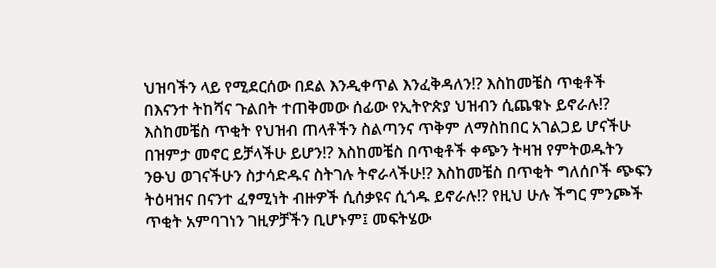ህዝባችን ላይ የሚደርሰው በደል እንዲቀጥል እንፈቅዳለን!? እስከመቼስ ጥቂቶች በእናንተ ትከሻና ጉልበት ተጠቅመው ሰፊው የኢትዮጵያ ህዝብን ሲጨቁኑ ይኖራሉ!? እስከመቼስ ጥቂት የህዝብ ጠላቶችን ስልጣንና ጥቅም ለማስከበር አገልጋይ ሆናችሁ በዝምታ መኖር ይቻላችሁ ይሆን!? እስከመቼስ በጥቂቶች ቀጭን ትዛዝ የምትወዱትን ንፁህ ወገናችሁን ስታሳድዱና ስትገሉ ትኖራላችሁ!? እስከመቼስ በጥቂት ግለሰቦች ጭፍን ትዕዛዝና በናንተ ፈፃሚነት ብዙዎች ሲሰቃዩና ሲጎዱ ይኖራሉ!? የዚህ ሁሉ ችግር ምንጮች ጥቂት አምባገነን ገዚዎቻችን ቢሆኑም፤ መፍትሄው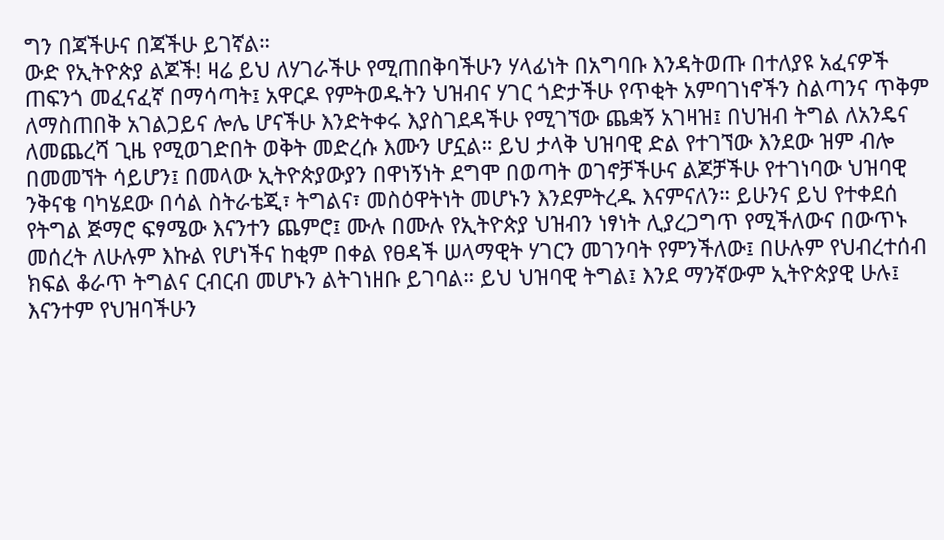ግን በጃችሁና በጃችሁ ይገኛል።
ውድ የኢትዮጵያ ልጆች! ዛሬ ይህ ለሃገራችሁ የሚጠበቅባችሁን ሃላፊነት በአግባቡ እንዳትወጡ በተለያዩ አፈናዎች ጠፍንጎ መፈናፈኛ በማሳጣት፤ አዋርዶ የምትወዱትን ህዝብና ሃገር ጎድታችሁ የጥቂት አምባገነኖችን ስልጣንና ጥቅም ለማስጠበቅ አገልጋይና ሎሌ ሆናችሁ እንድትቀሩ እያስገደዳችሁ የሚገኘው ጨቋኝ አገዛዝ፤ በህዝብ ትግል ለአንዴና ለመጨረሻ ጊዜ የሚወገድበት ወቅት መድረሱ እሙን ሆኗል። ይህ ታላቅ ህዝባዊ ድል የተገኘው እንደው ዝም ብሎ በመመኘት ሳይሆን፤ በመላው ኢትዮጵያውያን በዋነኝነት ደግሞ በወጣት ወገኖቻችሁና ልጆቻችሁ የተገነባው ህዝባዊ ንቅናቄ ባካሄደው በሳል ስትራቴጂ፣ ትግልና፣ መስዕዋትነት መሆኑን እንደምትረዱ እናምናለን። ይሁንና ይህ የተቀደሰ የትግል ጅማሮ ፍፃሜው እናንተን ጨምሮ፤ ሙሉ በሙሉ የኢትዮጵያ ህዝብን ነፃነት ሊያረጋግጥ የሚችለውና በውጥኑ መሰረት ለሁሉም እኩል የሆነችና ከቂም በቀል የፀዳች ሠላማዊት ሃገርን መገንባት የምንችለው፤ በሁሉም የህብረተሰብ ክፍል ቆራጥ ትግልና ርብርብ መሆኑን ልትገነዘቡ ይገባል። ይህ ህዝባዊ ትግል፤ እንደ ማንኛውም ኢትዮጵያዊ ሁሉ፤ እናንተም የህዝባችሁን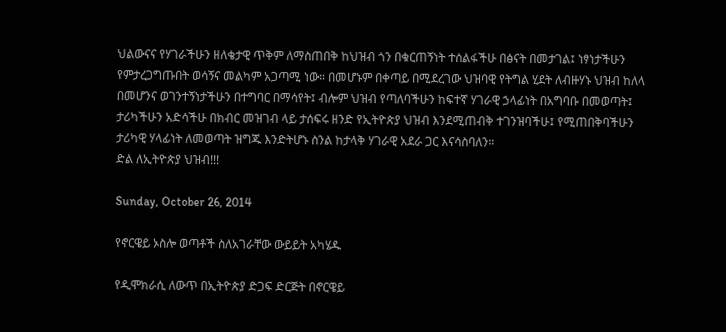ህልውናና የሃገራችሁን ዘለቄታዊ ጥቅም ለማስጠበቅ ከህዝብ ጎን በቁርጠኝነት ተሰልፋችሁ በፅናት በመታገል፤ ነፃነታችሁን የምታረጋግጡበት ወሳኝና መልካም አጋጣሚ ነው። በመሆኑም በቀጣይ በሚደረገው ህዝባዊ የትግል ሂደት ለብዙሃኑ ህዝብ ከለላ በመሆንና ወገንተኝነታችሁን በተግባር በማሳየት፤ ብሎም ህዝብ የጣለባችሁን ከፍተኛ ሃገራዊ ኃላፊነት በአግባቡ በመወጣት፤ ታሪካችሁን አድሳችሁ በክብር መዝገብ ላይ ታሰፍሩ ዘንድ የኢትዮጵያ ህዝብ እንደሚጠብቅ ተገንዝባችሁ፤ የሚጠበቅባችሁን ታሪካዊ ሃላፊነት ለመወጣት ዝግጁ እንድትሆኑ ስንል ከታላቅ ሃገራዊ አደራ ጋር እናሳስባለን።
ድል ለኢትዮጵያ ህዝብ!!!

Sunday, October 26, 2014

የኖርዌይ ኦስሎ ወጣቶች ስለአገራቸው ውይይት አካሄዱ

የዲሞክራሲ ለውጥ በኢትዮጵያ ድጋፍ ድርጅት በኖርዌይ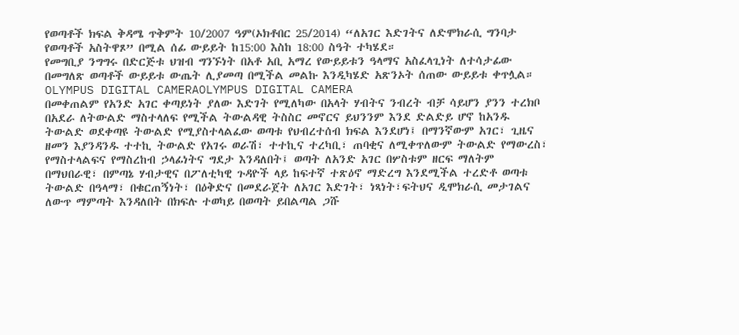የወጣቶች ክፍል ቅዳሜ ጥቅምት 10/2007 ዓም(ኦክቶበር 25/2014) “ለአገር እድገትና ለድሞክራሲ ግንባታ የወጣቶች አስትዋጾ” በሚል ሰፊ ውይይት ከ15:00 እስከ 18:00 ስዓት ተካሄደ።
የመግቢያ ንግግሩ በድርጅቱ ህዝብ ግንኙነት በአቶ አቢ አማረ የውይይቱን ዓላማና አስፈላጊነት ለተሳታፊው በመግለጽ ወጣቶች ውይይቱ ውጤት ሊያመጣ በሚችል መልኩ እንዲካሄድ አጽንኦት ሰጠው ውይይቱ ቀጥሏል።
OLYMPUS DIGITAL CAMERAOLYMPUS DIGITAL CAMERA
በመቀጠልም የአንድ አገር ቀጣይነት ያለው እድገት የሚለካው በአላት ሃብትና ንብረት ብቻ ሳይሆን ያንን ተረክቦ በአደራ ለትውልድ ማስተላለፍ የሚችል ትውልዳዊ ትስስር መኖርና ይህንንም እንደ ድልድይ ሆኖ ከአንዱ ትውልድ ወደቀጣዩ ትውልድ የሚያስተላልፈው ወጣቱ የህብረተሰብ ክፍል እንደሆነ፤ በማንኛውም አገር፣ ጊዜና ዘመን እያንዳንዱ ተተኪ ትውልድ የአገሩ ወራሽ፣ ተተኪና ተረካቢ፣ ጠባቂና ለሚቀጥለውም ትውልድ የማውረስ፣ የማስተላልፍና የማስረከብ ኃላፊነትና ግደታ እንዳለበት፤ ወጣት ለአንድ አገር በሦስቱም ዘርፍ ማለትም በማህበራዊ፣ በምጣኔ ሃብታዊና በፖለቲካዊ ጉዳዮች ላይ ከፍተኛ ተጽዕኖ ማድረግ እንደሚችል ተረድቶ ወጣቱ ትውልድ በዓላማ፣ በቁርጠኝነት፣ በዕቅድና በመደራጀት ለአገር እድገት፣ ነጻነት፣ፍትህና ዲሞክራሲ መታገልና ለውጥ ማምጣት እንዳለበት በክፍሉ ተወካይ በወጣት ይበልጣል ጋሹ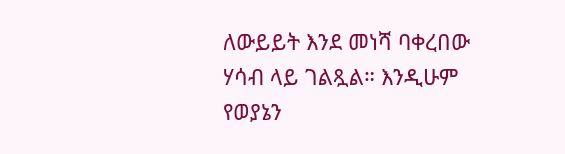ለውይይት እንደ መነሻ ባቀረበው ሃሳብ ላይ ገልጿል። እንዲሁም የወያኔን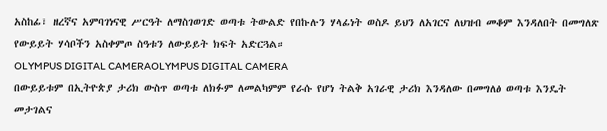አስከፊ፣ ዘረኛና አምባገነናዊ ሥርዓት ለማስገወገድ ወጣቱ ትውልድ የበኩሉን ሃላፊነት ወስዶ ይህን ለአገርና ለህዝብ መቆም እንዳለበት በመግለጽ የውይይት ሃሳቦችን አስቀምጦ ስዓቱን ለውይይት ክፍት አድርጓል።
OLYMPUS DIGITAL CAMERAOLYMPUS DIGITAL CAMERA
በውይይቱም በኢትዮጵያ ታሪክ ውስጥ ወጣቱ ለክፉም ለመልካምም የራሱ የሆነ ትልቅ አገራዊ ታሪክ እንዳለው በመግለፅ ወጣቱ እንዴት መታገልና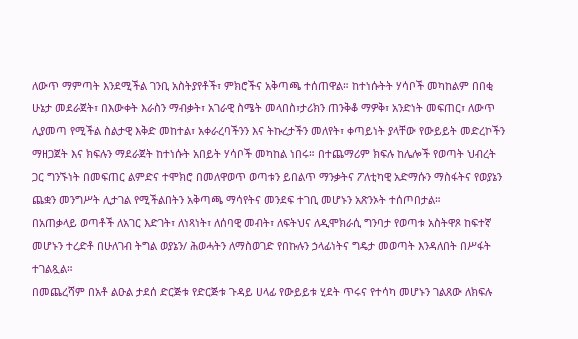ለውጥ ማምጣት እንደሚችል ገንቢ አስትያየቶች፣ ምክሮችና አቅጣጫ ተሰጠዋል። ከተነሱትት ሃሳቦች መካከልም በበቂ ሁኔታ መደራጀት፣ በእውቀት እራስን ማብቃት፣ አገራዊ ስሜት መላበስ፣ታሪክን ጠንቅቆ ማዎቅ፣ አንድነት መፍጠር፣ ለውጥ ሊያመጣ የሚችል ስልታዊ እቅድ መከተል፣ አቀራረባችንን እና ትኩረታችን መለየት፣ ቀጣይነት ያላቸው የውይይት መድረኮችን ማዘጋጀት እና ክፍሉን ማደራጀት ከተነሱት አበይት ሃሳቦች መካከል ነበሩ። በተጨማሪም ክፍሉ ከሌሎች የወጣት ህብረት ጋር ግንኙነት በመፍጠር ልምድና ተሞክሮ በመለዋወጥ ወጣቱን ይበልጥ ማንቃትና ፖለቲካዊ አድማሱን ማስፋትና የወያኔን ጨቋን መንግሥት ሊታገል የሚችልበትን አቅጣጫ ማሳየትና መንደፍ ተገቢ መሆኑን አጽንኦት ተሰጦበታል።
በአጠቃላይ ወጣቶች ለአገር እድገት፣ ለነጻነት፣ ለሰባዊ መብት፣ ለፍትህና ለዲሞክራሲ ግንባታ የወጣቱ አስትዋጾ ከፍተኛ መሆኑን ተረድቶ በሁለገብ ትግል ወያኔን/ ሕወሓትን ለማስወገድ የበኩሉን ኃላፊነትና ግዴታ መወጣት እንዳለበት በሥፋት ተገልጿል።
በመጨረሻም በአቶ ልዑል ታደሰ ድርጅቱ የድርጅቱ ጉዳይ ሀላፊ የውይይቱ ሂደት ጥሩና የተሳካ መሆኑን ገልጸው ለክፍሉ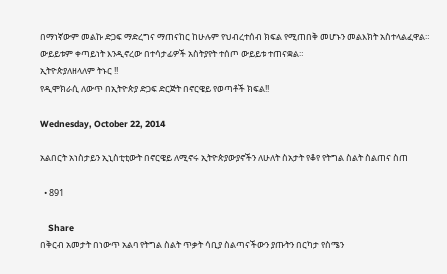በማነኛውም መልኩ ድጋፍ ማድረግና ማጠናከር ከሁሉም የህብረተሰብ ክፍል የሚጠበቅ መሆኑን መልእክት አስተላልፈዋል። ውይይቱም ቀጣይነት እንዲኖረው በተሳታፊዎች አስትያየት ተሰጦ ውይይቱ ተጠናቋል።
ኢትዮጵያለዘላለም ትኑር !!
የዲሞክራሲ ለውጥ በኢትዮጵያ ድጋፍ ድርጅት በኖርዌይ የወጣቶች ክፍል!!

Wednesday, October 22, 2014

አልበርት አነስታይን ኢኒስቲቲውት በኖርዌይ ለሚኖሩ ኢትዮጵያውያኖችን ለሁለት ስአታት የቆየ የትግል ስልት ስልጠና ስጠ

  • 891

    Share
በቅርብ አመታት በነውጥ አልባ የትግል ስልት ጥቃት ሳቢያ ስልጣናችውን ያጡትን በርካታ የስሜን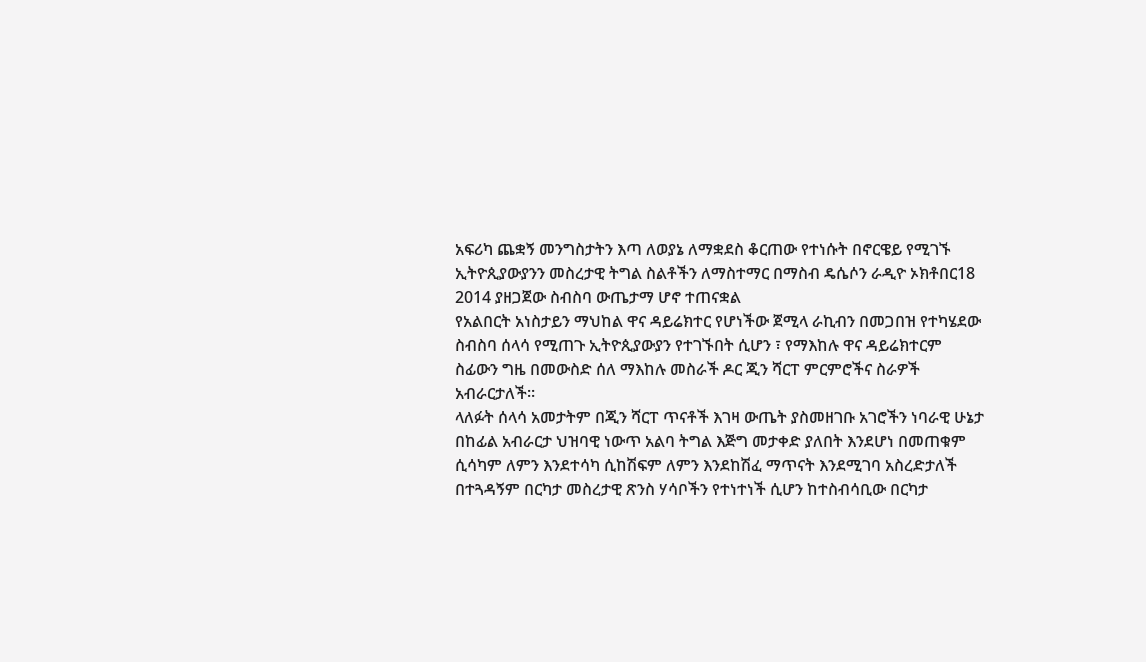አፍሪካ ጨቋኝ መንግስታትን እጣ ለወያኔ ለማቋደስ ቆርጠው የተነሱት በኖርዌይ የሚገኙ ኢትዮጲያውያንን መስረታዊ ትግል ስልቶችን ለማስተማር በማስብ ዴሴሶን ራዲዮ ኦክቶበር18 2014 ያዘጋጀው ስብስባ ውጤታማ ሆኖ ተጠናቋል
የአልበርት አነስታይን ማህከል ዋና ዳይሬክተር የሆነችው ጀሚላ ራኪብን በመጋበዝ የተካሄደው ስብስባ ሰላሳ የሚጠጉ ኢትዮጲያውያን የተገኙበት ሲሆን ፣ የማእከሉ ዋና ዳይሬክተርም ስፊውን ግዜ በመውስድ ሰለ ማእከሉ መስራች ዶር ጂን ሻርፐ ምርምሮችና ስራዎች አብራርታለች።
ላለፉት ሰላሳ አመታትም በጂን ሻርፐ ጥናቶች እገዛ ውጤት ያስመዘገቡ አገሮችን ነባራዊ ሁኔታ በከፊል አብራርታ ህዝባዊ ነውጥ አልባ ትግል እጅግ መታቀድ ያለበት እንደሆነ በመጠቁም ሲሳካም ለምን እንደተሳካ ሲከሽፍም ለምን እንደከሽፈ ማጥናት እንደሚገባ አስረድታለች በተጓዳኝም በርካታ መስረታዊ ጽንስ ሃሳቦችን የተነተነች ሲሆን ከተስብሳቢው በርካታ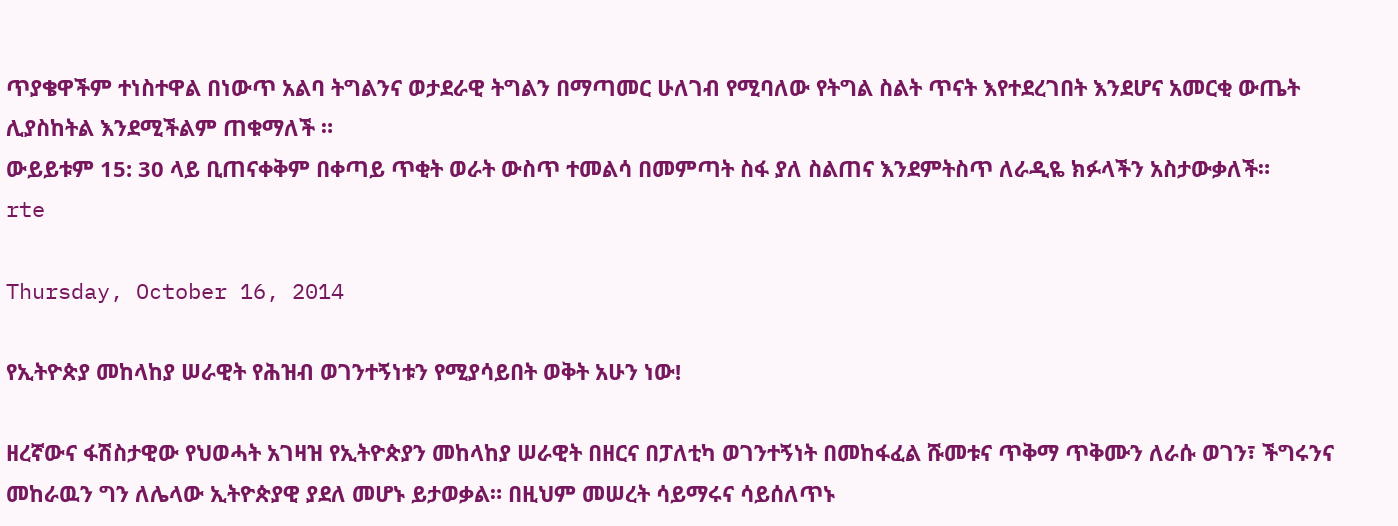ጥያቄዋችም ተነስተዋል በነውጥ አልባ ትግልንና ወታደራዊ ትግልን በማጣመር ሁለገብ የሚባለው የትግል ስልት ጥናት እየተደረገበት እንደሆና አመርቂ ውጤት ሊያስከትል እንደሚችልም ጠቁማለች ።
ውይይቱም 15: 30 ላይ ቢጠናቀቅም በቀጣይ ጥቂት ወራት ውስጥ ተመልሳ በመምጣት ስፋ ያለ ስልጠና እንደምትስጥ ለራዲዬ ክፉላችን አስታውቃለች።
rte

Thursday, October 16, 2014

የኢትዮጵያ መከላከያ ሠራዊት የሕዝብ ወገንተኝነቱን የሚያሳይበት ወቅት አሁን ነው!

ዘረኛውና ፋሽስታዊው የህወሓት አገዛዝ የኢትዮጵያን መከላከያ ሠራዊት በዘርና በፓለቲካ ወገንተኝነት በመከፋፈል ሹመቱና ጥቅማ ጥቅሙን ለራሱ ወገን፣ ችግሩንና መከራዉን ግን ለሌላው ኢትዮጵያዊ ያደለ መሆኑ ይታወቃል። በዚህም መሠረት ሳይማሩና ሳይሰለጥኑ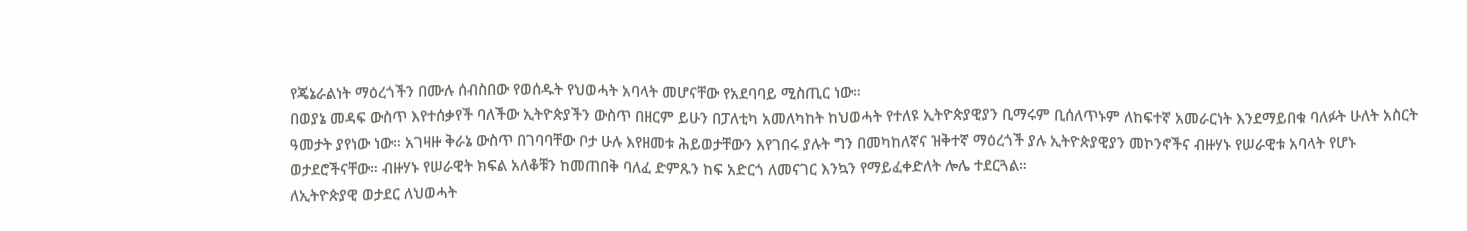የጄኔራልነት ማዕረጎችን በሙሉ ሰብስበው የወሰዱት የህወሓት አባላት መሆናቸው የአደባባይ ሚስጢር ነው።
በወያኔ መዳፍ ውስጥ እየተሰቃየች ባለችው ኢትዮጵያችን ውስጥ በዘርም ይሁን በፓለቲካ አመለካከት ከህወሓት የተለዩ ኢትዮጵያዊያን ቢማሩም ቢሰለጥኑም ለከፍተኛ አመራርነት እንደማይበቁ ባለፉት ሁለት አስርት ዓመታት ያየነው ነው። አገዛዙ ቅራኔ ውስጥ በገባባቸው ቦታ ሁሉ እየዘመቱ ሕይወታቸውን እየገበሩ ያሉት ግን በመካከለኛና ዝቅተኛ ማዕረጎች ያሉ ኢትዮጵያዊያን መኮንኖችና ብዙሃኑ የሠራዊቱ አባላት የሆኑ ወታደሮችናቸው። ብዙሃኑ የሠራዊት ክፍል አለቆቹን ከመጠበቅ ባለፈ ድምጹን ከፍ አድርጎ ለመናገር እንኳን የማይፈቀድለት ሎሌ ተደርጓል።
ለኢትዮጵያዊ ወታደር ለህወሓት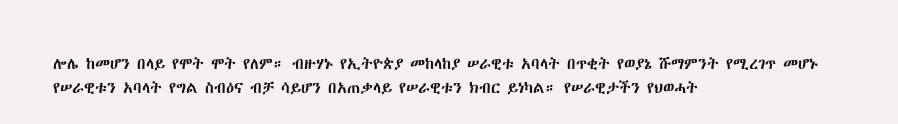ሎሌ ከመሆን በላይ የሞት ሞት የለም። ብዙሃኑ የኢትዮጵያ መከላከያ ሠራዊቱ አባላት በጥቂት የወያኔ ሹማምንት የሚረገጥ መሆኑ የሠራዊቱን አባላት የግል ስብዕና ብቻ ሳይሆን በአጠቃላይ የሠራዊቱን ክብር ይነካል። የሠራዊታችን የህወሓት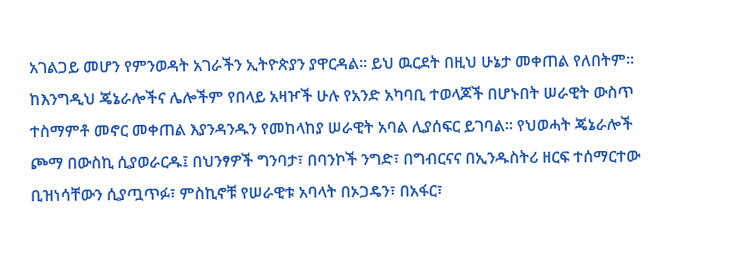አገልጋይ መሆን የምንወዳት አገራችን ኢትዮጵያን ያዋርዳል። ይህ ዉርደት በዚህ ሁኔታ መቀጠል የለበትም።
ከእንግዲህ ጄኔራሎችና ሌሎችም የበላይ አዛዦች ሁሉ የአንድ አካባቢ ተወላጆች በሆኑበት ሠራዊት ውስጥ ተስማምቶ መኖር መቀጠል እያንዳንዱን የመከላከያ ሠራዊት አባል ሊያሰፍር ይገባል። የህወሓት ጄኔራሎች ጮማ በውስኪ ሲያወራርዱ፤ በህንፃዎች ግንባታ፣ በባንኮች ንግድ፣ በግብርናና በኢንዱስትሪ ዘርፍ ተሰማርተው ቢዝነሳቸውን ሲያጧጥፉ፣ ምስኪኖቹ የሠራዊቱ አባላት በኦጋዴን፣ በአፋር፣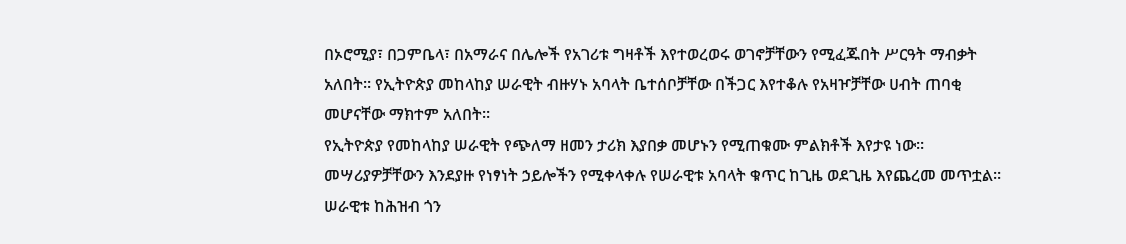በኦሮሚያ፣ በጋምቤላ፣ በአማራና በሌሎች የአገሪቱ ግዛቶች እየተወረወሩ ወገኖቻቸውን የሚፈጁበት ሥርዓት ማብቃት አለበት። የኢትዮጵያ መከላከያ ሠራዊት ብዙሃኑ አባላት ቤተሰቦቻቸው በችጋር እየተቆሉ የአዛዦቻቸው ሀብት ጠባቂ መሆናቸው ማክተም አለበት።
የኢትዮጵያ የመከላከያ ሠራዊት የጭለማ ዘመን ታሪክ እያበቃ መሆኑን የሚጠቁሙ ምልክቶች እየታዩ ነው። መሣሪያዎቻቸውን እንደያዙ የነፃነት ኃይሎችን የሚቀላቀሉ የሠራዊቱ አባላት ቁጥር ከጊዜ ወደጊዜ እየጨረመ መጥቷል። ሠራዊቱ ከሕዝብ ጎን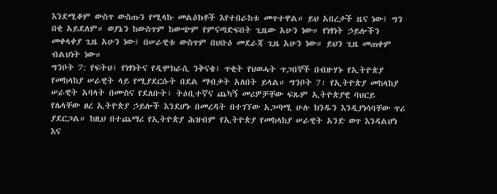እንደሚቆም ውስጥ ውስጡን የሚላኩ መልዕክቶች እየተበራከቱ መጥተዋል። ይህ አበረታች ዜና ነው፤ ግን በቂ አይደለም። ወያኔን ከውስጥም ከውጭም የምናጣድፍበት ጊዜው አሁን ነው። የነፃነት ኃይሎችን መቀላቀያ ጊዜ አሁን ነው፤ በሠራዊቱ ውስጥም በህቡዕ መደራጃ ጊዜ አሁን ነው። ይህን ጊዜ መጠቀም ብልህነት ነው።
ግንቦት 7: የፍትህ፣ የነፃነትና የዲሞክራሲ ንቅናቄ፣ ጥቂት የህወሓት ጥጋበኞች በብዙሃኑ የኢትዮጵያ የመከላከያ ሠራዊት ላይ የሚያደርሱት በደል ማብቃት አለበት ይላል። ግንቦት 7፡ የኢትዮጵያ መከላከያ ሠራዊት አባላት በሙስና የደለቡት፣ ትዕቢተኛና ጨካኝ መሪዎቻቸው ፍጹም ኢትዮጵያዊ ባህርይ የሌላቸው ፀረ ኢትዮጵያ ኃይሎች እንደሆኑ በመረዳት በተገኘው አጋጣሚ ሁሉ ክንዱን እንዲያነሳባቸው ጥሪ ያደርጋል። ከዚህ በተጨማሪ የኢትዮጵያ ሕዝብም የኢትዮጵያ የመከላከያ ሠራዊት አንድ ወጥ እንዳልሆነ እና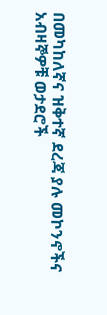በመካከለኛና ዝቅተኛ ደረጃ ያሉ መኮንኖችና አብዛኞዎቹ ወታደሮች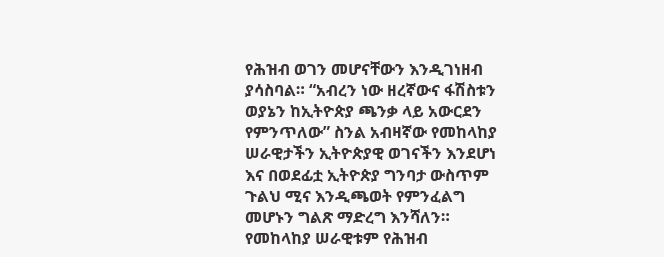የሕዝብ ወገን መሆናቸውን እንዲገነዘብ ያሳስባል። “አብረን ነው ዘረኛውና ፋሽስቱን ወያኔን ከኢትዮጵያ ጫንቃ ላይ አውርደን የምንጥለው” ስንል አብዛኛው የመከላከያ ሠራዊታችን ኢትዮጵያዊ ወገናችን እንደሆነ እና በወደፊቷ ኢትዮጵያ ግንባታ ውስጥም ጉልህ ሚና እንዲጫወት የምንፈልግ መሆኑን ግልጽ ማድረግ እንሻለን። የመከላከያ ሠራዊቱም የሕዝብ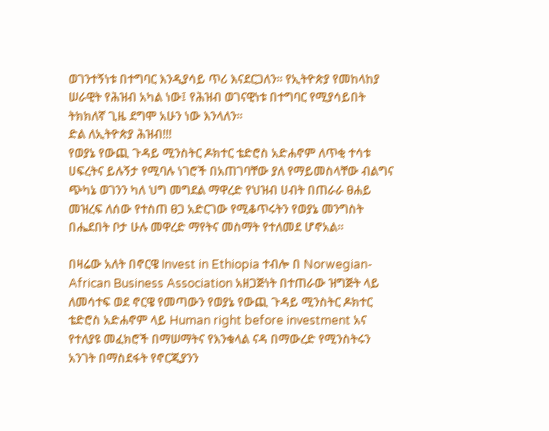ወገንተኝነቱ በተግባር እንዲያሳይ ጥሪ እናደርጋለን። የኢትዮጵያ የመከላከያ ሠራዊት የሕዝብ አካል ነው፤ የሕዝብ ወገናዊነቱ በተግባር የሚያሳይበት ትክክለኛ ጊዜ ደግሞ አሁን ነው እንላለን።
ድል ለኢትዮጵያ ሕዝብ!!!
የወያኔ የውጪ ጉዳይ ሚንስትር ዶክተር ቴድሮስ አድሐኖም ለጥቂ ተሳቱ
ሀፍረትና ይሉኝታ የሚባሉ ነገሮች በአጠገባቸው ያለ የማይመስላቸው ብልግና ጭካኔ ወገንን ካለ ህግ መግደል ማዋረድ የህዝብ ሀብት በጠራራ ፀሐይ መዝረፍ ለሰው የተስጠ ፀጋ አድርገው የሚቆጥሩትን የወያኔ መንግስት በሔደበት ቦታ ሁሉ መዋረድ ማየትና መስማት የተለመደ ሆኖአል።

በዛሬው አለት በኖርዌ Invest in Ethiopia ተብሎ በ Norwegian-African Business Association አዘጋጅነት በተጠራው ዝግጅት ላይ ለመሳተፍ ወደ ኖርዌ የመጣውን የወያኔ የውጪ ጉዳይ ሚንስትር ዶክተር ቴድሮስ አድሐኖም ላይ Human right before investment አና የተለያዩ መፈክሮች በማሠማትና የእንቁላል ናዳ በማውረድ የሚንስትሩን አንገት በማስደፋት የኖርጂያንን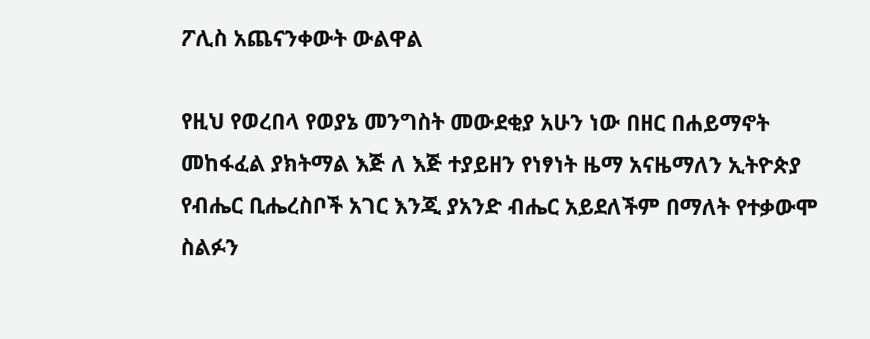ፖሊስ አጨናንቀውት ውልዋል

የዚህ የወረበላ የወያኔ መንግስት መውደቂያ አሁን ነው በዘር በሐይማኖት መከፋፈል ያክትማል እጅ ለ እጅ ተያይዘን የነፃነት ዜማ አናዜማለን ኢትዮጵያ የብሔር ቢሔረስቦች አገር እንጂ ያአንድ ብሔር አይደለችም በማለት የተቃውሞ ስልፉን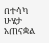በተሳካ ሁሄታ አጠናቋል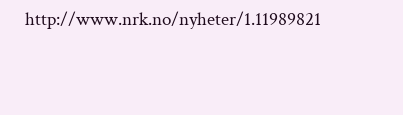http://www.nrk.no/nyheter/1.11989821